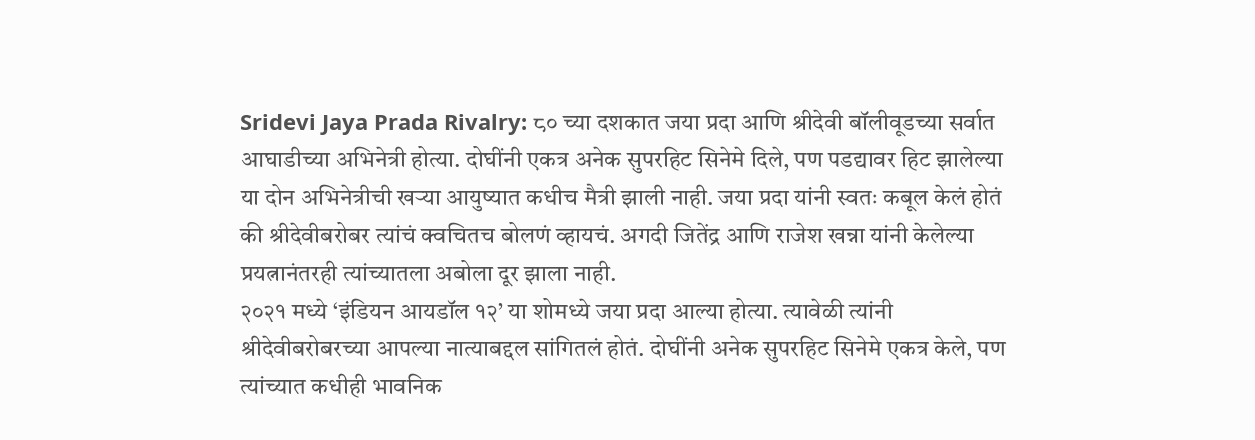Sridevi Jaya Prada Rivalry: ८० च्या दशकात जया प्रदा आणि श्रीदेवी बॉलीवूडच्या सर्वात आघाडीच्या अभिनेत्री होत्या. दोघींनी एकत्र अनेक सुपरहिट सिनेमे दिले, पण पडद्यावर हिट झालेल्या या दोन अभिनेत्रीची खऱ्या आयुष्यात कधीच मैत्री झाली नाही. जया प्रदा यांनी स्वतः कबूल केलं होतं की श्रीदेवीबरोबर त्यांचं क्वचितच बोलणं व्हायचं. अगदी जितेंद्र आणि राजेश खन्ना यांनी केलेल्या प्रयत्नानंतरही त्यांच्यातला अबोला दूर झाला नाही.
२०२१ मध्ये ‘इंडियन आयडॉल १२’ या शोमध्ये जया प्रदा आल्या होत्या. त्यावेळी त्यांनी श्रीदेवीबरोबरच्या आपल्या नात्याबद्दल सांगितलं होतं. दोघींनी अनेक सुपरहिट सिनेमे एकत्र केले, पण त्यांच्यात कधीही भावनिक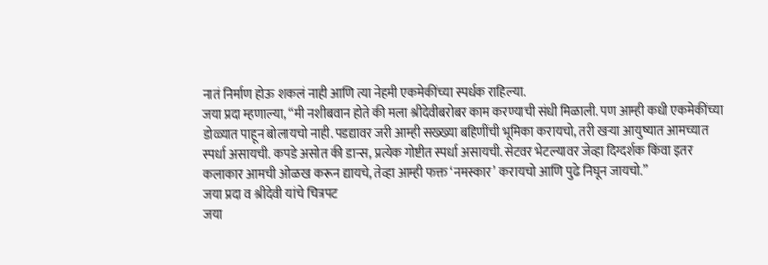नातं निर्माण होऊ शकलं नाही आणि त्या नेहमी एकमेकींच्या स्पर्धक राहिल्या.
जया प्रदा म्हणाल्या, “मी नशीबवान होते की मला श्रीदेवीबरोबर काम करण्याची संधी मिळाली. पण आम्ही कधी एकमेकींच्या डोळ्यात पाहून बोलायचो नाही. पडद्यावर जरी आम्ही सख्ख्या बहिणींची भूमिका करायचो, तरी खऱ्या आयुष्यात आमच्यात स्पर्धा असायची. कपडे असोत की डान्स, प्रत्येक गोष्टीत स्पर्धा असायची. सेटवर भेटल्यावर जेव्हा दिग्दर्शक किंवा इतर कलाकार आमची ओळख करून द्यायचे, तेव्हा आम्ही फक्त ‘नमस्कार’ करायचो आणि पुढे निघून जायचो.”
जया प्रदा व श्रीदेवी यांचे चित्रपट
जया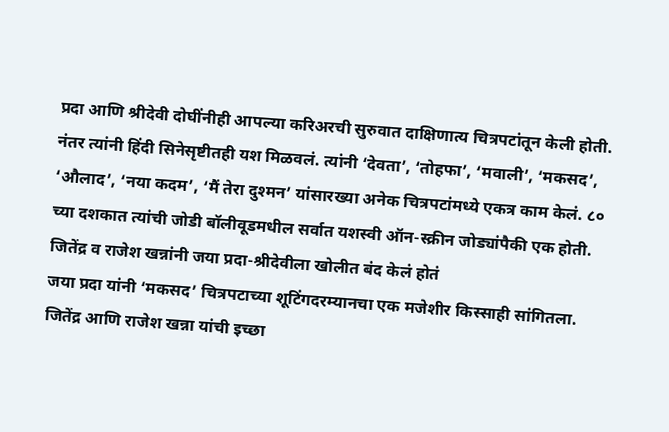प्रदा आणि श्रीदेवी दोघींनीही आपल्या करिअरची सुरुवात दाक्षिणात्य चित्रपटांतून केली होती. नंतर त्यांनी हिंदी सिनेसृष्टीतही यश मिळवलं. त्यांनी ‘देवता’, ‘तोहफा’, ‘मवाली’, ‘मकसद’, ‘औलाद’, ‘नया कदम’, ‘मैं तेरा दुश्मन’ यांसारख्या अनेक चित्रपटांमध्ये एकत्र काम केलं. ८० च्या दशकात त्यांची जोडी बॉलीवूडमधील सर्वात यशस्वी ऑन-स्क्रीन जोड्यांपैकी एक होती.
जितेंद्र व राजेश खन्नांनी जया प्रदा-श्रीदेवीला खोलीत बंद केलं होतं
जया प्रदा यांनी ‘मकसद’ चित्रपटाच्या शूटिंगदरम्यानचा एक मजेशीर किस्साही सांगितला. जितेंद्र आणि राजेश खन्ना यांची इच्छा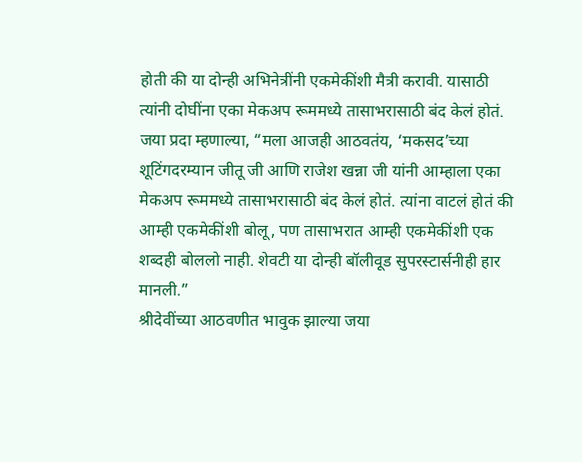होती की या दोन्ही अभिनेत्रींनी एकमेकींशी मैत्री करावी. यासाठी त्यांनी दोघींना एका मेकअप रूममध्ये तासाभरासाठी बंद केलं होतं. जया प्रदा म्हणाल्या, “मला आजही आठवतंय, ‘मकसद’च्या शूटिंगदरम्यान जीतू जी आणि राजेश खन्ना जी यांनी आम्हाला एका मेकअप रूममध्ये तासाभरासाठी बंद केलं होतं. त्यांना वाटलं होतं की आम्ही एकमेकींशी बोलू, पण तासाभरात आम्ही एकमेकींशी एक शब्दही बोललो नाही. शेवटी या दोन्ही बॉलीवूड सुपरस्टार्सनीही हार मानली.”
श्रीदेवींच्या आठवणीत भावुक झाल्या जया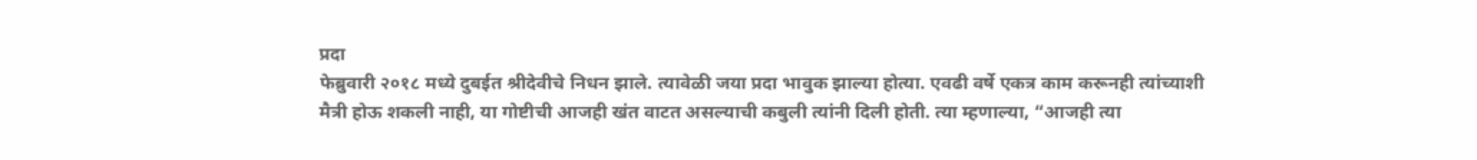प्रदा
फेब्रुवारी २०१८ मध्ये दुबईत श्रीदेवीचे निधन झाले. त्यावेळी जया प्रदा भावुक झाल्या होत्या. एवढी वर्षे एकत्र काम करूनही त्यांच्याशी मैत्री होऊ शकली नाही, या गोष्टीची आजही खंत वाटत असल्याची कबुली त्यांनी दिली होती. त्या म्हणाल्या, “आजही त्या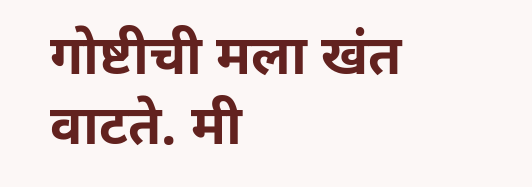गोष्टीची मला खंत वाटते. मी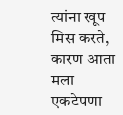त्यांना खूप मिस करते, कारण आता मला एकटेपणा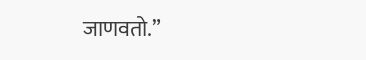जाणवतो.”